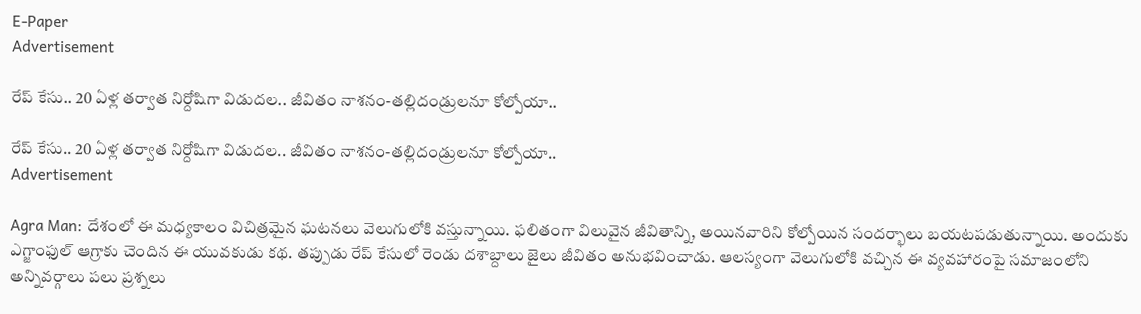E-Paper
Advertisement

రేప్ కేసు.. 20 ఏళ్ల తర్వాత నిర్దోషిగా విడుదల.. జీవితం నాశనం-తల్లిదండ్రులనూ కోల్పోయా..

రేప్ కేసు.. 20 ఏళ్ల తర్వాత నిర్దోషిగా విడుదల.. జీవితం నాశనం-తల్లిదండ్రులనూ కోల్పోయా..
Advertisement

Agra Man: దేశంలో ఈ మధ్యకాలం విచిత్రమైన ఘటనలు వెలుగులోకి వస్తున్నాయి. ఫలితంగా విలువైన జీవితాన్ని, అయినవారిని కోల్పోయిన సందర్భాలు బయటపడుతున్నాయి. అందుకు ఎగ్జాంఫుల్ ఆగ్రాకు చెందిన ఈ యువకుడు కథ. తప్పుడు రేప్‌ కేసులో రెండు దశాబ్దాలు జైలు జీవితం అనుభవించాడు. ఆలస్యంగా వెలుగులోకి వచ్చిన ఈ వ్యవహారంపై సమాజంలోని అన్నివర్గాలు పలు ప్రశ్నలు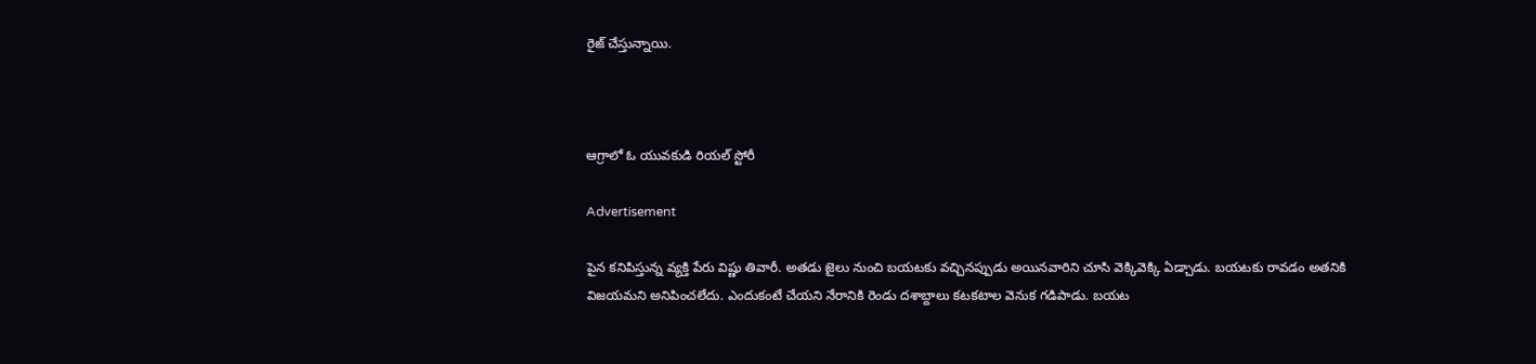రైజ్ చేస్తున్నాయి.



ఆగ్రాలో ఓ యువకుడి రియల్ స్టోరీ

Advertisement

పైన కనిపిస్తున్న వ్యక్తి పేరు విష్ణు తివారీ. అతడు జైలు నుంచి బయటకు వచ్చినప్పుడు అయినవారిని చూసి వెక్కివెక్కి ఏడ్చాడు. బయటకు రావడం అతనికి విజయమని అనిపించలేదు. ఎందుకంటే చేయని నేరానికి రెండు దశాబ్దాలు కటకటాల వెనుక గడిపాడు. బయట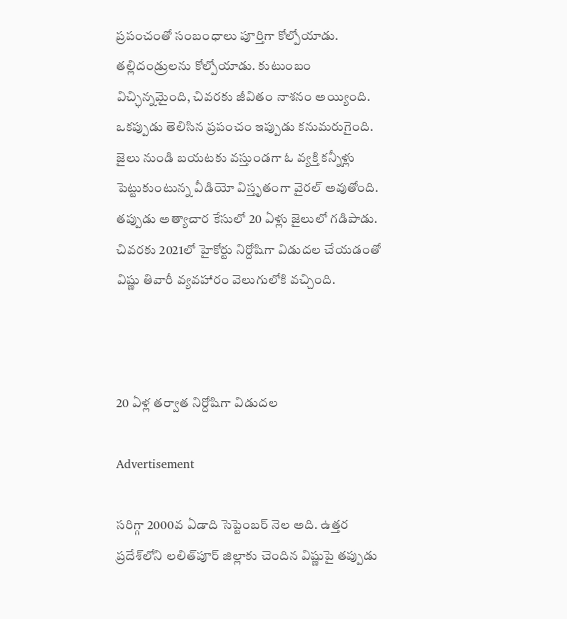ప్రపంచంతో సంబంధాలు పూర్తిగా కోల్పోయాడు. తల్లిదండ్రులను కోల్పోయాడు. కుటుంబం విచ్ఛిన్నమైంది, చివరకు జీవితం నాశనం అయ్యింది. ఒకప్పుడు తెలిసిన ప్రపంచం ఇప్పుడు కనుమరుగైంది. జైలు నుండి బయటకు వస్తుండగా ఓ వ్యక్తి కన్నీళ్లు పెట్టుకుంటున్న వీడియో విస్తృతంగా వైరల్ అవుతోంది. తప్పుడు అత్యాచార కేసులో 20 ఏళ్లు జైలులో గడిపాడు. చివరకు 2021లో హైకోర్టు నిర్దోషిగా విడుదల చేయడంతో విష్ణు తివారీ వ్యవహారం వెలుగులోకి వచ్చింది.



20 ఏళ్ల తర్వాత నిర్దోషిగా విడుదల

Advertisement

సరిగ్గా 2000వ ఏడాది సెప్టెంబర్‌ నెల అది. ఉత్తర ప్రదేశ్‌లోని లలిత్‌పూర్ జిల్లాకు చెందిన విష్ణుపై తప్పుడు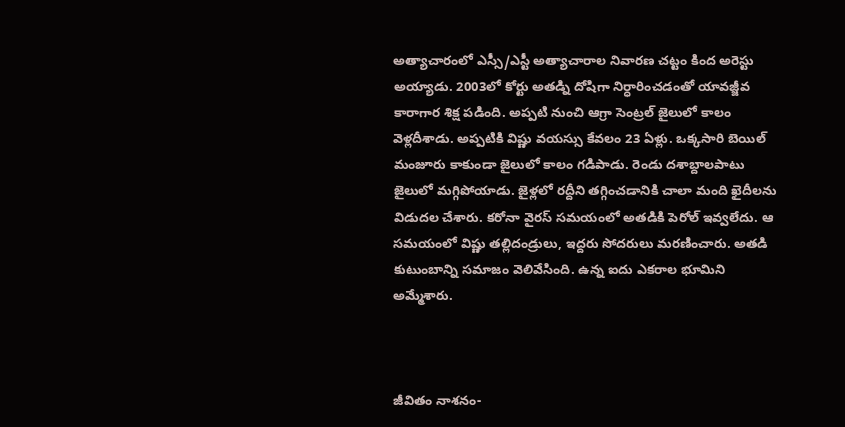అత్యాచారంలో ఎస్సీ/ఎస్టీ అత్యాచారాల నివారణ చట్టం కింద అరెస్టు అయ్యాడు. 2003లో కోర్టు అతడ్ని దోషిగా నిర్ధారించడంతో యావజ్జీవ కారాగార శిక్ష పడింది. అప్పటి నుంచి ఆగ్రా సెంట్రల్ జైలులో కాలం వెళ్లదీశాడు. అప్పటికి విష్ణు వయస్సు కేవలం 23 ఏళ్లు. ఒక్కసారి బెయిల్ మంజూరు కాకుండా జైలులో కాలం గడిపాడు. రెండు దశాబ్దాలపాటు జైలులో మగ్గిపోయాడు. జైళ్లలో రద్దీని తగ్గించడానికి చాలా మంది ఖైదీలను విడుదల చేశారు. కరోనా వైరస్ సమయంలో అతడికి పెరోల్ ఇవ్వలేదు. ఆ సమయంలో విష్ణు తల్లిదండ్రులు, ఇద్దరు సోదరులు మరణించారు. అతడి కుటుంబాన్ని సమాజం వెలివేసింది. ఉన్న ఐదు ఎకరాల భూమిని అమ్మేశారు.



జీవితం నాశనం-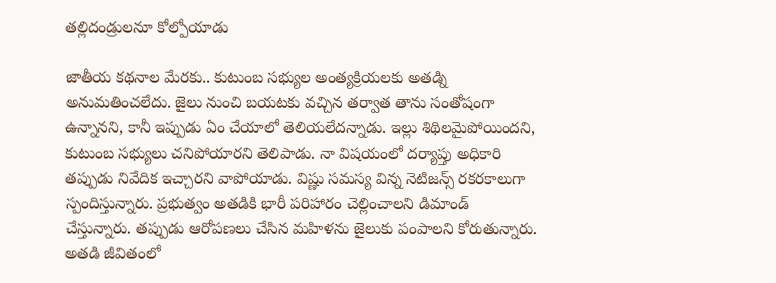తల్లిదండ్రులనూ కోల్పోయాడు

జాతీయ కథనాల మేరకు.. కుటుంబ సభ్యుల అంత్యక్రియలకు అతడ్ని అనుమతించలేదు. జైలు నుంచి బయటకు వచ్చిన తర్వాత తాను సంతోషంగా ఉన్నానని, కానీ ఇప్పుడు ఏం చేయాలో తెలియలేదన్నాడు. ఇల్లు శిథిలమైపోయిందని, కుటుంబ సభ్యులు చనిపోయారని తెలిపాడు. నా విషయంలో దర్యాప్తు అధికారి తప్పుడు నివేదిక ఇచ్చారని వాపోయాడు. విష్ణు సమస్య విన్న నెటిజన్స్ రకరకాలుగా స్పందిస్తున్నారు. ప్రభుత్వం అతడికి భారీ పరిహారం చెల్లించాలని డిమాండ్ చేస్తున్నారు. తప్పుడు ఆరోపణలు చేసిన మహిళను జైలుకు పంపాలని కోరుతున్నారు. అతడి జీవితంలో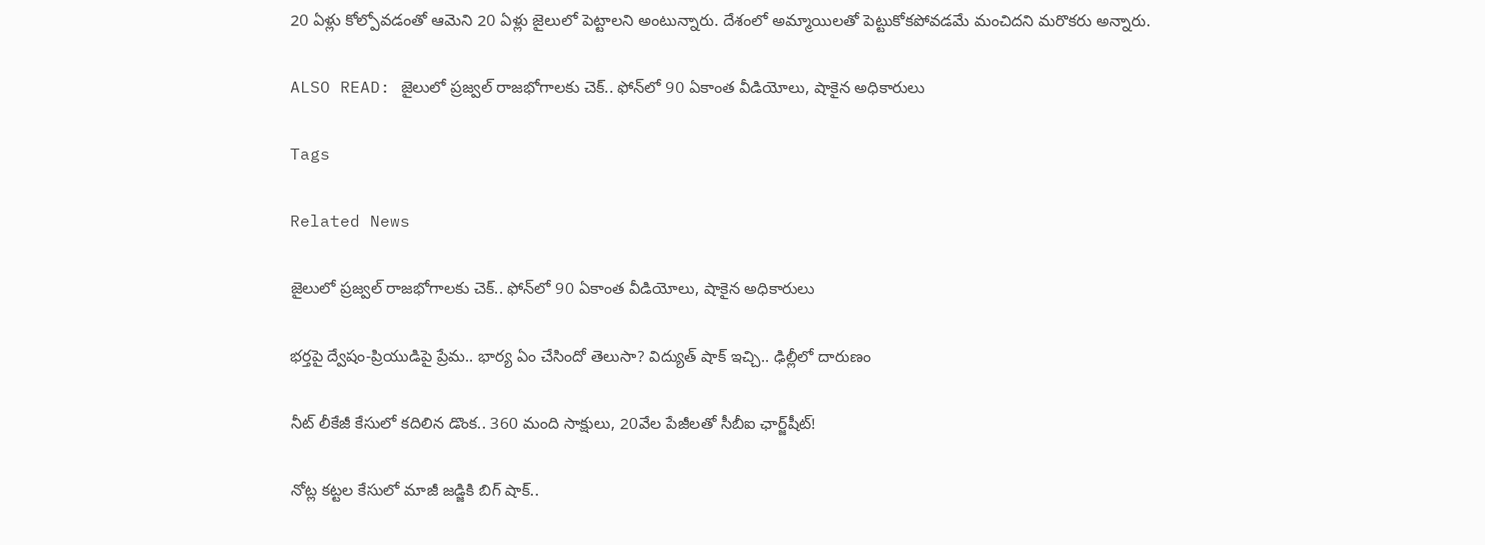20 ఏళ్లు కోల్పోవడంతో ఆమెని 20 ఏళ్లు జైలులో పెట్టాలని అంటున్నారు. దేశంలో అమ్మాయిలతో పెట్టుకోకపోవడమే మంచిదని మరొకరు అన్నారు.

ALSO READ: జైలులో ప్రజ్వల్ రాజభోగాలకు చెక్.. ఫోన్‌లో 90 ఏకాంత వీడియోలు, షాకైన అధికారులు

Tags

Related News

జైలులో ప్రజ్వల్ రాజభోగాలకు చెక్.. ఫోన్‌లో 90 ఏకాంత వీడియోలు, షాకైన అధికారులు

భర్తపై ద్వేషం-ప్రియుడిపై ప్రేమ.. భార్య ఏం చేసిందో తెలుసా? విద్యుత్ షాక్ ఇచ్చి.. ఢిల్లీలో దారుణం

నీట్ లీకేజీ కేసులో కదిలిన డొంక.. 360 మంది సాక్షులు, 20వేల పేజీలతో సీబీఐ ఛార్జ్‌షీట్!

నోట్ల కట్టల కేసులో మాజీ జడ్జికి బిగ్ షాక్..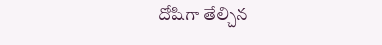దోషిగా తేల్చిన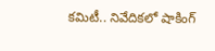కమిటీ.. నివేదికలో షాకింగ్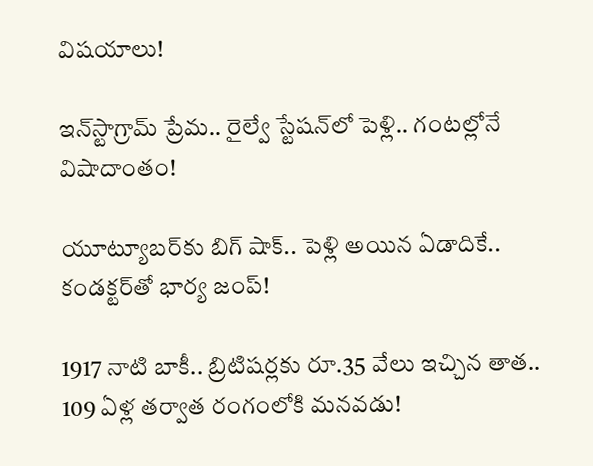విషయాలు!

ఇన్‌స్టాగ్రామ్ ప్రేమ.. రైల్వే స్టేషన్‌లో పెళ్లి.. గంటల్లోనే విషాదాంతం!

యూట్యూబర్‌కు బిగ్ షాక్.. పెళ్లి అయిన ఏడాదికే.. కండక్టర్‌తో భార్య జంప్!

1917 నాటి బాకీ.. బ్రిటిషర్లకు రూ.35 వేలు ఇచ్చిన తాత.. 109 ఏళ్ల తర్వాత రంగంలోకి మనవడు!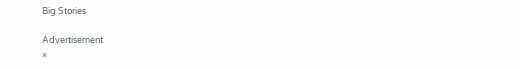Big Stories

Advertisement
×